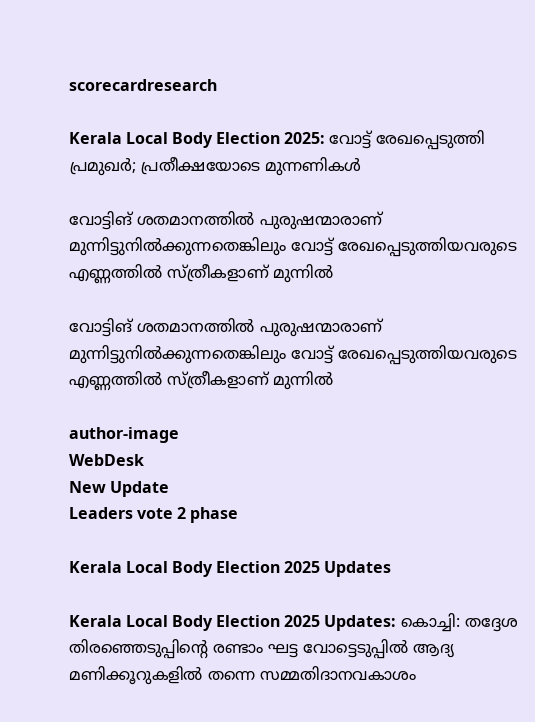scorecardresearch

Kerala Local Body Election 2025: വോട്ട് രേഖപ്പെടുത്തി പ്രമുഖർ; പ്രതീക്ഷയോടെ മുന്നണികൾ

വോട്ടിങ് ശതമാനത്തിൽ പുരുഷന്മാരാണ് മുന്നിട്ടുനിൽക്കുന്നതെങ്കിലും വോട്ട് രേഖപ്പെടുത്തിയവരുടെ എണ്ണത്തിൽ സ്ത്രീകളാണ് മുന്നിൽ

വോട്ടിങ് ശതമാനത്തിൽ പുരുഷന്മാരാണ് മുന്നിട്ടുനിൽക്കുന്നതെങ്കിലും വോട്ട് രേഖപ്പെടുത്തിയവരുടെ എണ്ണത്തിൽ സ്ത്രീകളാണ് മുന്നിൽ

author-image
WebDesk
New Update
Leaders vote 2 phase

Kerala Local Body Election 2025 Updates

Kerala Local Body Election 2025 Updates: കൊച്ചി: തദ്ദേശ തിരഞ്ഞെടുപ്പിന്റെ രണ്ടാം ഘട്ട വോട്ടെടുപ്പിൽ ആദ്യ മണിക്കൂറുകളിൽ തന്നെ സമ്മതിദാനവകാശം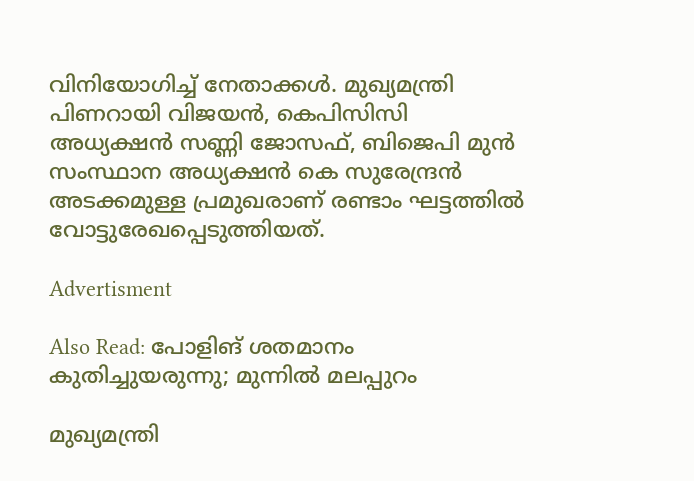വിനിയോഗിച്ച് നേതാക്കൾ. മുഖ്യമന്ത്രി പിണറായി വിജയൻ, കെപിസിസി അധ്യക്ഷൻ സണ്ണി ജോസഫ്, ബിജെപി മുൻ സംസ്ഥാന അധ്യക്ഷൻ കെ സുരേന്ദ്രൻ അടക്കമുള്ള പ്രമുഖരാണ് രണ്ടാം ഘട്ടത്തിൽ വോട്ടുരേഖപ്പെടുത്തിയത്.

Advertisment

Also Read: പോളിങ് ശതമാനം കുതിച്ചുയരുന്നു; മുന്നിൽ മലപ്പുറം

മുഖ്യമന്ത്രി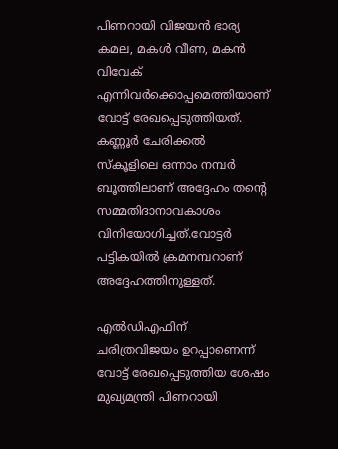പിണറായി വിജയൻ ഭാര്യ കമല, മകൾ വീണ, മകൻ വിവേക് എന്നിവർക്കൊപ്പമെത്തിയാണ് വോട്ട് രേഖപ്പെടുത്തിയത്. കണ്ണൂർ ചേരിക്കൽ സ്‌കൂളിലെ ഒന്നാം നമ്പർ ബൂത്തിലാണ് അദ്ദേഹം തന്റെ സമ്മതിദാനാവകാശം വിനിയോഗിച്ചത്.വോട്ടർ പട്ടികയിൽ ക്രമനമ്പറാണ് അദ്ദേഹത്തിനുള്ളത്.

എൽഡിഎഫിന് ചരിത്രവിജയം ഉറപ്പാണെന്ന് വോട്ട് രേഖപ്പെടുത്തിയ ശേഷം മുഖ്യമന്ത്രി പിണറായി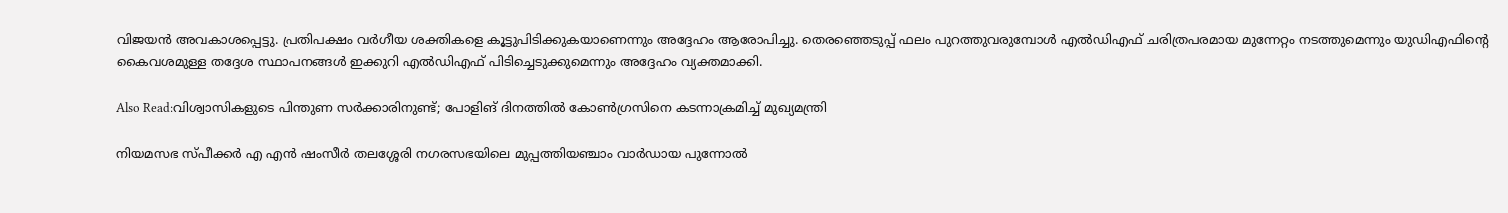വിജയൻ അവകാശപ്പെട്ടു. പ്രതിപക്ഷം വർഗീയ ശക്തികളെ കൂട്ടുപിടിക്കുകയാണെന്നും അദ്ദേഹം ആരോപിച്ചു. തെരഞ്ഞെടുപ്പ് ഫലം പുറത്തുവരുമ്പോൾ എൽഡിഎഫ് ചരിത്രപരമായ മുന്നേറ്റം നടത്തുമെന്നും യുഡിഎഫിന്റെ കൈവശമുള്ള തദ്ദേശ സ്ഥാപനങ്ങൾ ഇക്കുറി എൽഡിഎഫ് പിടിച്ചെടുക്കുമെന്നും അദ്ദേഹം വ്യക്തമാക്കി.

Also Read:വിശ്വാസികളുടെ പിന്തുണ സർക്കാരിനുണ്ട്; പോളിങ് ദിനത്തിൽ കോൺഗ്രസിനെ കടന്നാക്രമിച്ച് മുഖ്യമന്ത്രി

നിയമസഭ സ്പീക്കർ എ എൻ ഷംസീർ തലശ്ശേരി നഗരസഭയിലെ മുപ്പത്തിയഞ്ചാം വാർഡായ പുന്നോൽ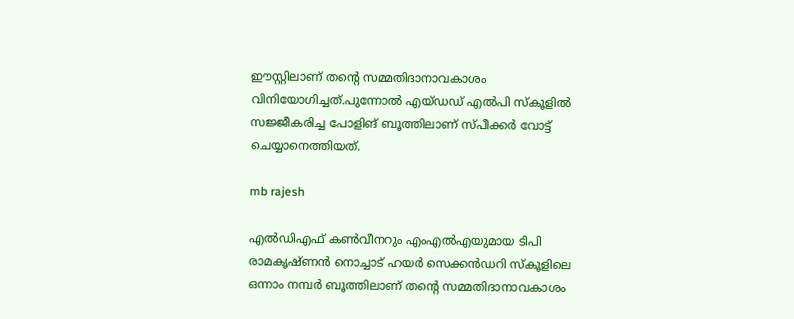ഈസ്റ്റിലാണ് തന്റെ സമ്മതിദാനാവകാശം വിനിയോഗിച്ചത്.പുന്നോൽ എയ്ഡഡ് എൽപി സ്‌കൂളിൽ സജ്ജീകരിച്ച പോളിങ് ബൂത്തിലാണ് സ്പീക്കർ വോട്ട് ചെയ്യാനെത്തിയത്.

mb rajesh

എൽഡിഎഫ് കൺവീനറും എംഎൽഎയുമായ ടിപി രാമകൃഷ്ണൻ നൊച്ചാട് ഹയർ സെക്കൻഡറി സ്‌കൂളിലെ ഒന്നാം നമ്പർ ബൂത്തിലാണ് തന്റെ സമ്മതിദാനാവകാശം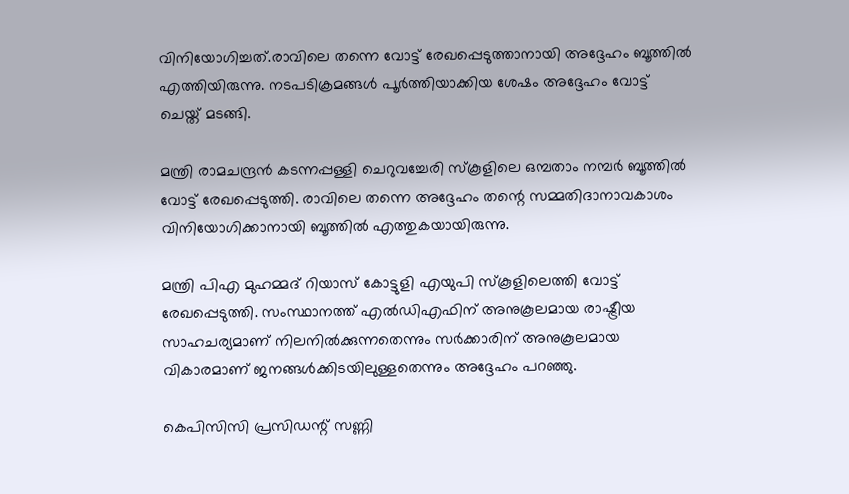വിനിയോഗിച്ചത്.രാവിലെ തന്നെ വോട്ട് രേഖപ്പെടുത്താനായി അദ്ദേഹം ബൂത്തിൽ എത്തിയിരുന്നു. നടപടിക്രമങ്ങൾ പൂർത്തിയാക്കിയ ശേഷം അദ്ദേഹം വോട്ട് ചെയ്ത് മടങ്ങി.

മന്ത്രി രാമചന്ദ്രൻ കടന്നപ്പള്ളി ചെറുവച്ചേരി സ്‌കൂളിലെ ഒമ്പതാം നമ്പർ ബൂത്തിൽ വോട്ട് രേഖപ്പെടുത്തി. രാവിലെ തന്നെ അദ്ദേഹം തന്റെ സമ്മതിദാനാവകാശം വിനിയോഗിക്കാനായി ബൂത്തിൽ എത്തുകയായിരുന്നു.

മന്ത്രി പിഎ മുഹമ്മദ് റിയാസ് കോട്ടുളി എയുപി സ്‌കൂളിലെത്തി വോട്ട് രേഖപ്പെടുത്തി. സംസ്ഥാനത്ത് എൽഡിഎഫിന് അനുകൂലമായ രാഷ്ട്രീയ സാഹചര്യമാണ് നിലനിൽക്കുന്നതെന്നും സർക്കാരിന് അനുകൂലമായ വികാരമാണ് ജനങ്ങൾക്കിടയിലുള്ളതെന്നും അദ്ദേഹം പറഞ്ഞു.

കെപിസിസി പ്രസിഡന്റ് സണ്ണി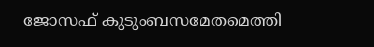ജോസഫ് കുടുംബസമേതമെത്തി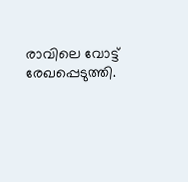രാവിലെ വോട്ട് രേഖപ്പെടുത്തി.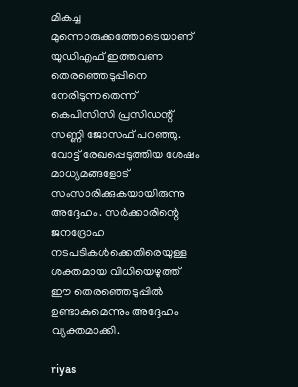മികച്ച മുന്നൊരുക്കത്തോടെയാണ് യുഡിഎഫ് ഇത്തവണ തെരഞ്ഞെടുപ്പിനെ നേരിടുന്നതെന്ന് കെപിസിസി പ്രസിഡന്റ് സണ്ണി ജോസഫ് പറഞ്ഞു. വോട്ട് രേഖപ്പെടുത്തിയ ശേഷം മാധ്യമങ്ങളോട് സംസാരിക്കുകയായിരുന്നു അദ്ദേഹം. സർക്കാരിന്റെ ജനദ്രോഹ നടപടികൾക്കെതിരെയുള്ള ശക്തമായ വിധിയെഴുത്ത് ഈ തെരഞ്ഞെടുപ്പിൽ ഉണ്ടാകുമെന്നും അദ്ദേഹം വ്യക്തമാക്കി.

riyas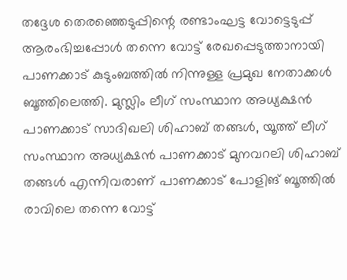തദ്ദേശ തെരഞ്ഞെടുപ്പിന്റെ രണ്ടാംഘട്ട വോട്ടെടുപ്പ് ആരംഭിച്ചപ്പോൾ തന്നെ വോട്ട് രേഖപ്പെടുത്താനായി പാണക്കാട് കുടുംബത്തിൽ നിന്നുള്ള പ്രമുഖ നേതാക്കൾ ബൂത്തിലെത്തി. മുസ്ലിം ലീഗ് സംസ്ഥാന അധ്യക്ഷൻ പാണക്കാട് സാദിഖലി ശിഹാബ് തങ്ങൾ, യൂത്ത് ലീഗ് സംസ്ഥാന അധ്യക്ഷൻ പാണക്കാട് മുനവറലി ശിഹാബ് തങ്ങൾ എന്നിവരാണ് പാണക്കാട് പോളിങ് ബൂത്തിൽ രാവിലെ തന്നെ വോട്ട്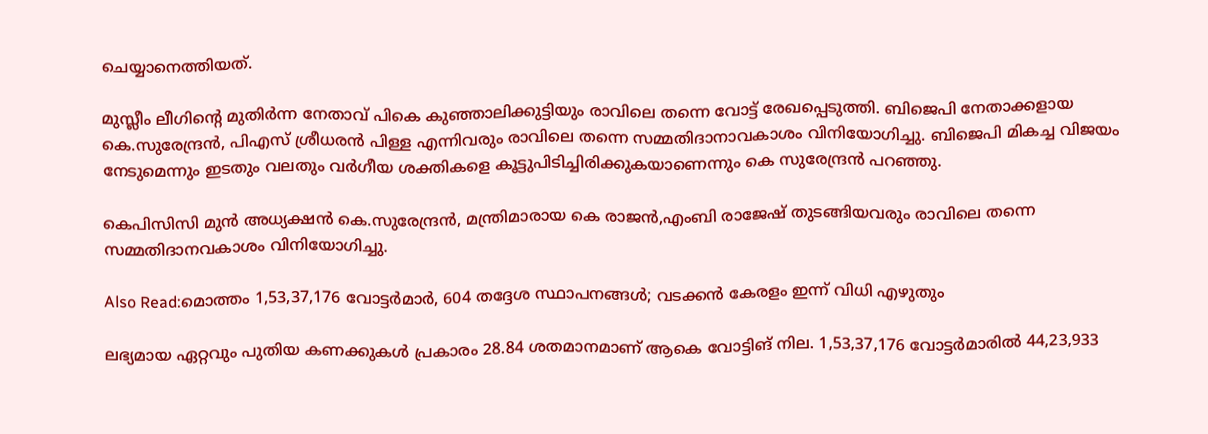ചെയ്യാനെത്തിയത്.

മുസ്ലീം ലീഗിന്റെ മുതിർന്ന നേതാവ് പികെ കുഞ്ഞാലിക്കുട്ടിയും രാവിലെ തന്നെ വോട്ട് രേഖപ്പെടുത്തി. ബിജെപി നേതാക്കളായ കെ.സുരേന്ദ്രൻ, പിഎസ് ശ്രീധരൻ പിള്ള എന്നിവരും രാവിലെ തന്നെ സമ്മതിദാനാവകാശം വിനിയോഗിച്ചു. ബിജെപി മികച്ച വിജയം നേടുമെന്നും ഇടതും വലതും വർഗീയ ശക്തികളെ കൂട്ടുപിടിച്ചിരിക്കുകയാണെന്നും കെ സുരേന്ദ്രൻ പറഞ്ഞു.

കെപിസിസി മുൻ അധ്യക്ഷൻ കെ.സുരേന്ദ്രൻ, മന്ത്രിമാരായ കെ രാജൻ,എംബി രാജേഷ് തുടങ്ങിയവരും രാവിലെ തന്നെ സമ്മതിദാനവകാശം വിനിയോഗിച്ചു.

Also Read:മൊത്തം 1,53,37,176 വോട്ടർമാർ, 604 തദ്ദേശ സ്ഥാപനങ്ങൾ; വടക്കൻ കേരളം ഇന്ന് വിധി എഴുതും

ലഭ്യമായ ഏറ്റവും പുതിയ കണക്കുകൾ പ്രകാരം 28.84 ശതമാനമാണ് ആകെ വോട്ടിങ് നില. 1,53,37,176 വോട്ടർമാരിൽ 44,23,933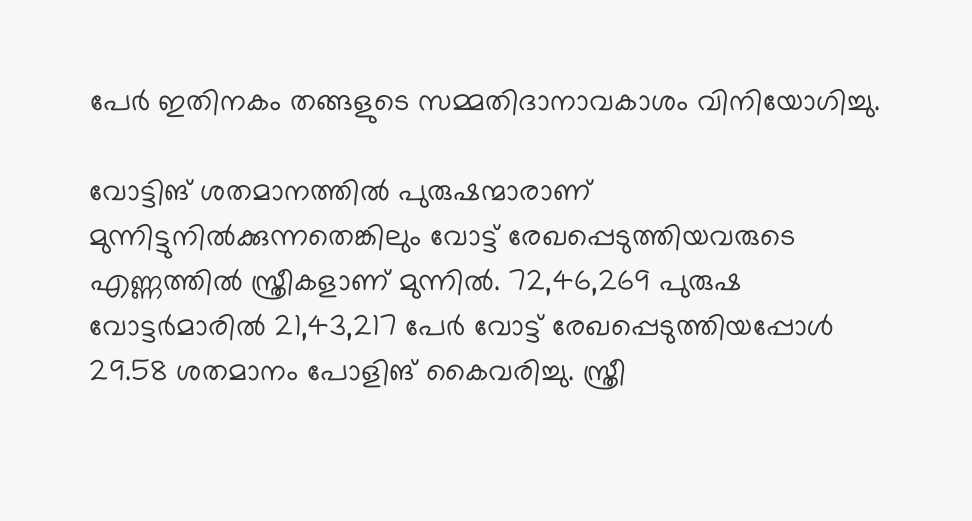പേർ ഇതിനകം തങ്ങളുടെ സമ്മതിദാനാവകാശം വിനിയോഗിച്ചു.

വോട്ടിങ് ശതമാനത്തിൽ പുരുഷന്മാരാണ് മുന്നിട്ടുനിൽക്കുന്നതെങ്കിലും വോട്ട് രേഖപ്പെടുത്തിയവരുടെ എണ്ണത്തിൽ സ്ത്രീകളാണ് മുന്നിൽ. 72,46,269 പുരുഷ വോട്ടർമാരിൽ 21,43,217 പേർ വോട്ട് രേഖപ്പെടുത്തിയപ്പോൾ 29.58 ശതമാനം പോളിങ് കൈവരിച്ചു. സ്ത്രീ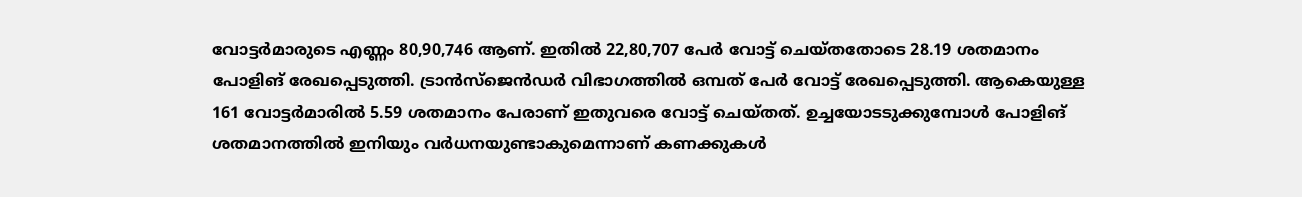വോട്ടർമാരുടെ എണ്ണം 80,90,746 ആണ്. ഇതിൽ 22,80,707 പേർ വോട്ട് ചെയ്തതോടെ 28.19 ശതമാനം പോളിങ് രേഖപ്പെടുത്തി. ട്രാൻസ്‌ജെൻഡർ വിഭാഗത്തിൽ ഒമ്പത് പേർ വോട്ട് രേഖപ്പെടുത്തി. ആകെയുള്ള 161 വോട്ടർമാരിൽ 5.59 ശതമാനം പേരാണ് ഇതുവരെ വോട്ട് ചെയ്തത്. ഉച്ചയോടടുക്കുമ്പോൾ പോളിങ് ശതമാനത്തിൽ ഇനിയും വർധനയുണ്ടാകുമെന്നാണ് കണക്കുകൾ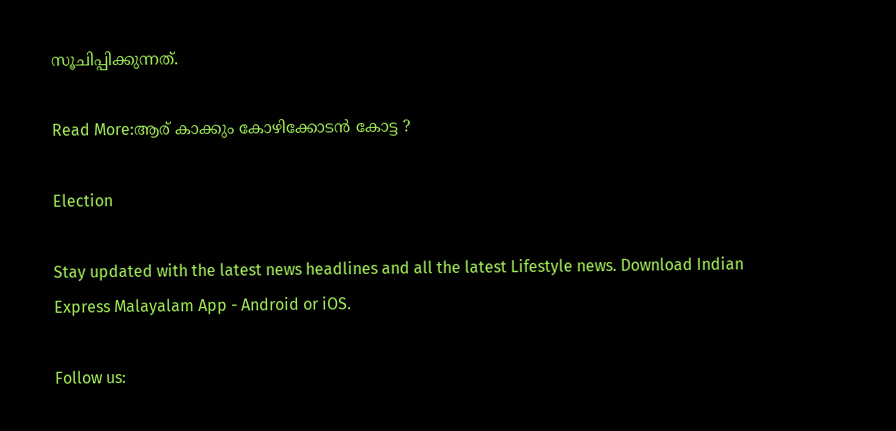സൂചിപ്പിക്കുന്നത്.

Read More:ആര് കാക്കും കോഴിക്കോടൻ കോട്ട ?

Election

Stay updated with the latest news headlines and all the latest Lifestyle news. Download Indian Express Malayalam App - Android or iOS.

Follow us: